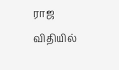ராஜ விதியில்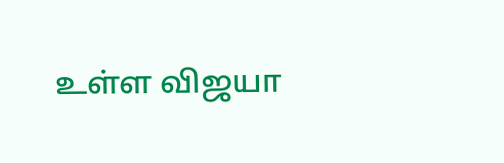உள்ள விஜயா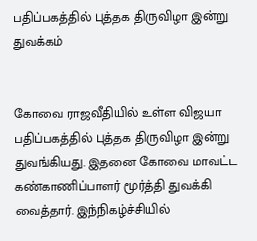பதிப்பகத்தில் புத்தக திருவிழா இன்று துவக்கம்


கோவை ராஜவீதியில் உள்ள விஜயா பதிப்பகத்தில் புத்தக திருவிழா இன்று துவங்கியது. இதனை கோவை மாவட்ட கண்காணிப்பாளர் மூர்த்தி துவக்கி வைத்தார். இந்நிகழ்ச்சியில்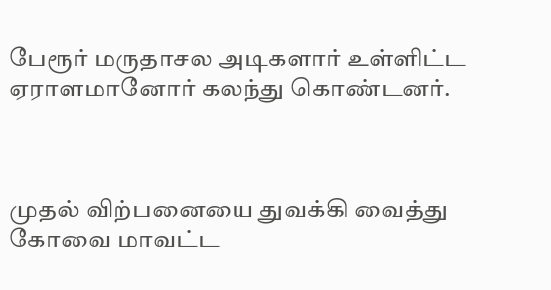பேரூர் மருதாசல அடிகளார் உள்ளிட்ட ஏராளமானோர் கலந்து கொண்டனர்.



முதல் விற்பனையை துவக்கி வைத்து கோவை மாவட்ட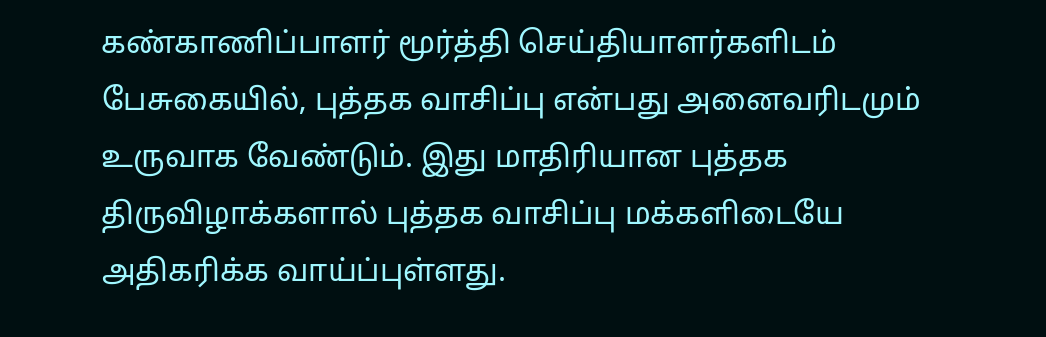கண்காணிப்பாளர் மூர்த்தி செய்தியாளர்களிடம் பேசுகையில், புத்தக வாசிப்பு என்பது அனைவரிடமும் உருவாக வேண்டும். இது மாதிரியான புத்தக திருவிழாக்களால் புத்தக வாசிப்பு மக்களிடையே அதிகரிக்க வாய்ப்புள்ளது.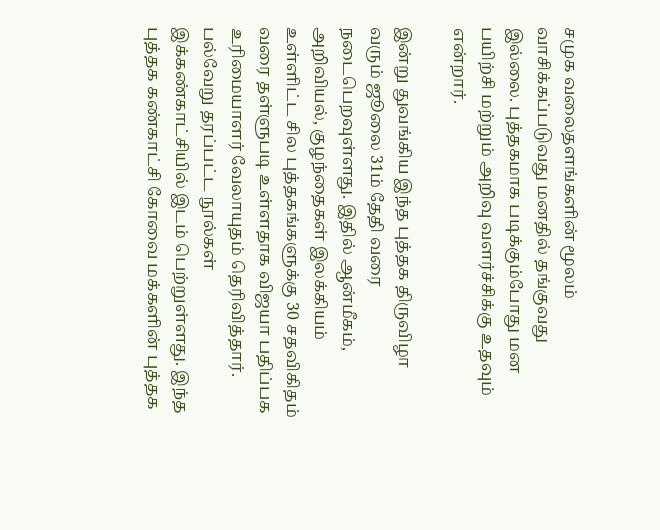சமுக வலைதளங்களின் மூலம் வாசிக்கப்படுவது மனதில் தங்குவது இல்லை. புத்தகமாக படிக்கும்போது மன பயிற்சி மற்றும் அறிவு வளர்ச்சிக்கு உதவும் என்றார்.

இன்று துவங்கிய இந்த புத்தக திருவிழா வரும் ஜூலை 31ம் தேதி வரை நடைபெறவுள்ளது. இதில் ஆன்மீகம், அறிவியல், குழந்தைகள் இலக்கியம் உள்ளிட்ட சில புத்தகங்களுக்கு 30 சதவிகிதம் வரை தள்ளுபடி உள்ளதாக விஜயா பதிப்பக உரிமையாளர் வேலாயுதம் தெரிவித்தார். பல்வேறு தரப்பட்ட நூல்கள் இக்கண்காட்சியில் இடம் பெற்றுள்ளது. இந்த புத்தக கண்காட்சி கோவை மக்களின் புத்தக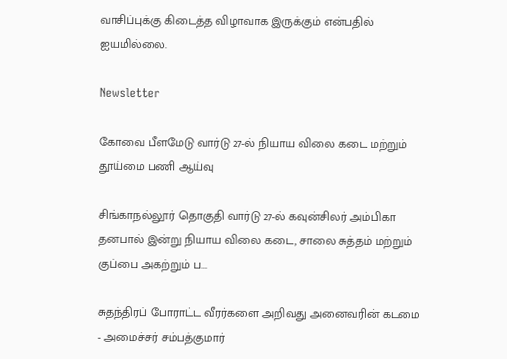வாசிப்புக்கு கிடைத்த விழாவாக இருக்கும் என்பதில் ஐயமில்லை.

Newsletter

கோவை பீளமேடு வார்டு 27-ல் நியாய விலை கடை மற்றும் தூய்மை பணி ஆய்வு

சிங்காநல்லூர் தொகுதி வார்டு 27-ல் கவுன்சிலர் அம்பிகா தனபால் இன்று நியாய விலை கடை, சாலை சுத்தம் மற்றும் குப்பை அகற்றும் ப...

சுதந்திரப் போராட்ட வீரர்களை அறிவது அனைவரின் கடமை - அமைச்சர் சம்பத்குமார்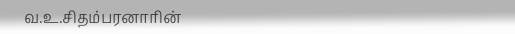வ.உ.சிதம்பரனாரின்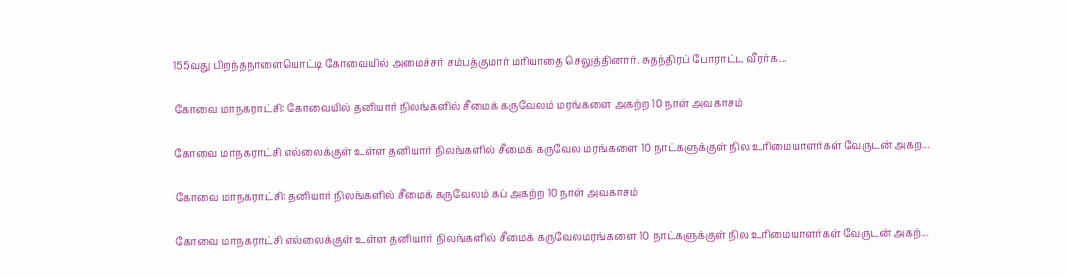155வது பிறந்தநாளையொட்டி கோவையில் அமைச்சர் சம்பத்குமார் மரியாதை செலுத்தினார். சுதந்திரப் போராட்ட வீரர்க...

கோவை மாநகராட்சி: கோவையில் தனியார் நிலங்களில் சீமைக் கருவேலம் மரங்களை அகற்ற 10 நாள் அவகாசம்

கோவை மாநகராட்சி எல்லைக்குள் உள்ள தனியார் நிலங்களில் சீமைக் கருவேல மரங்களை 10 நாட்களுக்குள் நில உரிமையாளர்கள் வேருடன் அகற...

கோவை மாநகராட்சி: தனியார் நிலங்களில் சீமைக் கருவேலம் கப் அகற்ற 10 நாள் அவகாசம்

கோவை மாநகராட்சி எல்லைக்குள் உள்ள தனியார் நிலங்களில் சீமைக் கருவேலமரங்களை 10 நாட்களுக்குள் நில உரிமையாளர்கள் வேருடன் அகற்...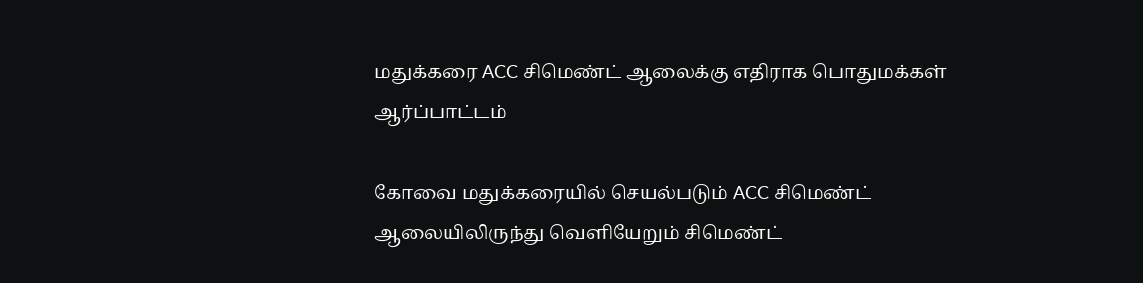மதுக்கரை ACC சிமெண்ட் ஆலைக்கு எதிராக பொதுமக்கள் ஆர்ப்பாட்டம்

கோவை மதுக்கரையில் செயல்படும் ACC சிமெண்ட் ஆலையிலிருந்து வெளியேறும் சிமெண்ட்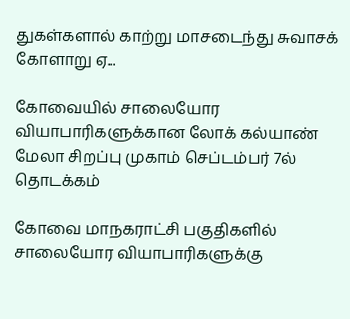துகள்களால் காற்று மாசடைந்து சுவாசக் கோளாறு ஏ...

கோவையில் சாலையோர வியாபாரிகளுக்கான லோக் கல்யாண் மேலா சிறப்பு முகாம் செப்டம்பர் 7ல் தொடக்கம்

கோவை மாநகராட்சி பகுதிகளில் சாலையோர வியாபாரிகளுக்கு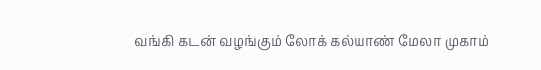வங்கி கடன் வழங்கும் லோக் கல்யாண் மேலா முகாம்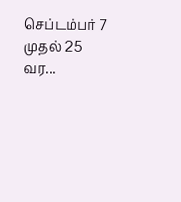செப்டம்பர் 7 முதல் 25 வர...